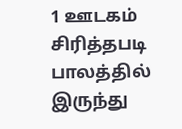1 ஊடகம்
சிரித்தபடி பாலத்தில் இருந்து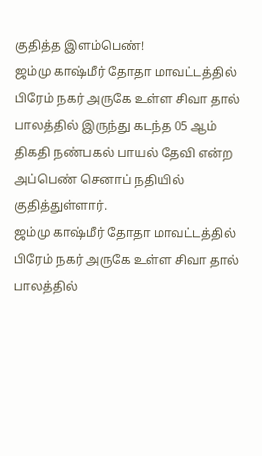குதித்த இளம்பெண்!
ஜம்மு காஷ்மீர் தோதா மாவட்டத்தில் பிரேம் நகர் அருகே உள்ள சிவா தால் பாலத்தில் இருந்து கடந்த 05 ஆம் திகதி நண்பகல் பாயல் தேவி என்ற அப்பெண் செனாப் நதியில் குதித்துள்ளார்.
ஜம்மு காஷ்மீர் தோதா மாவட்டத்தில் பிரேம் நகர் அருகே உள்ள சிவா தால் பாலத்தில்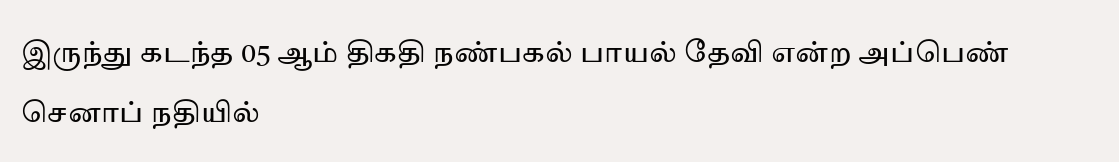இருந்து கடந்த 05 ஆம் திகதி நண்பகல் பாயல் தேவி என்ற அப்பெண் செனாப் நதியில்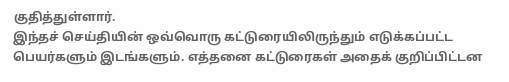குதித்துள்ளார்.
இந்தச் செய்தியின் ஒவ்வொரு கட்டுரையிலிருந்தும் எடுக்கப்பட்ட பெயர்களும் இடங்களும். எத்தனை கட்டுரைகள் அதைக் குறிப்பிட்டன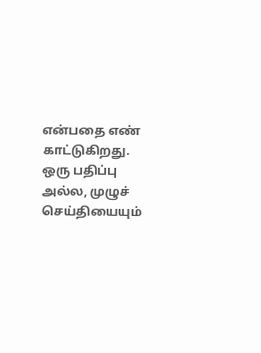என்பதை எண் காட்டுகிறது.
ஒரு பதிப்பு அல்ல, முழுச் செய்தியையும்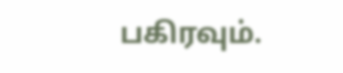பகிரவும்.